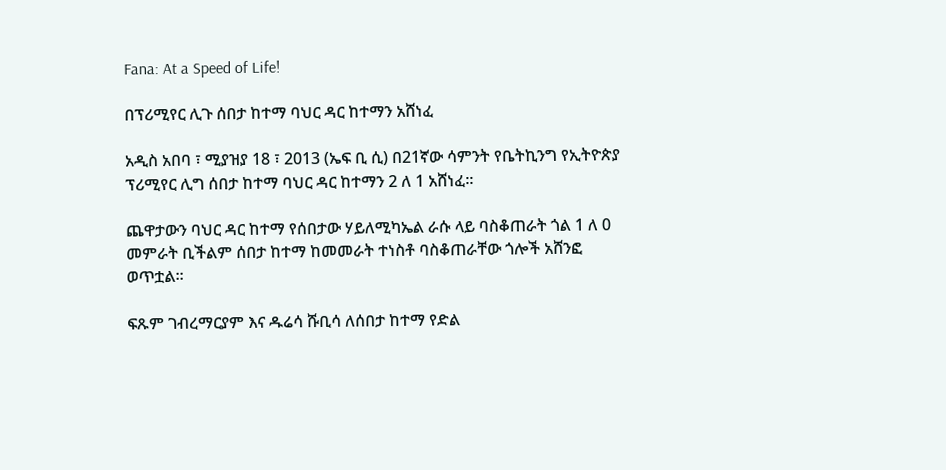Fana: At a Speed of Life!

በፕሪሚየር ሊጉ ሰበታ ከተማ ባህር ዳር ከተማን አሸነፈ

አዲስ አበባ ፣ ሚያዝያ 18 ፣ 2013 (ኤፍ ቢ ሲ) በ21ኛው ሳምንት የቤትኪንግ የኢትዮጵያ ፕሪሚየር ሊግ ሰበታ ከተማ ባህር ዳር ከተማን 2 ለ 1 አሸነፈ፡፡

ጨዋታውን ባህር ዳር ከተማ የሰበታው ሃይለሚካኤል ራሱ ላይ ባስቆጠራት ጎል 1 ለ 0 መምራት ቢችልም ሰበታ ከተማ ከመመራት ተነስቶ ባስቆጠራቸው ጎሎች አሸንፎ ወጥቷል፡፡

ፍጹም ገብረማርያም እና ዱሬሳ ሹቢሳ ለሰበታ ከተማ የድል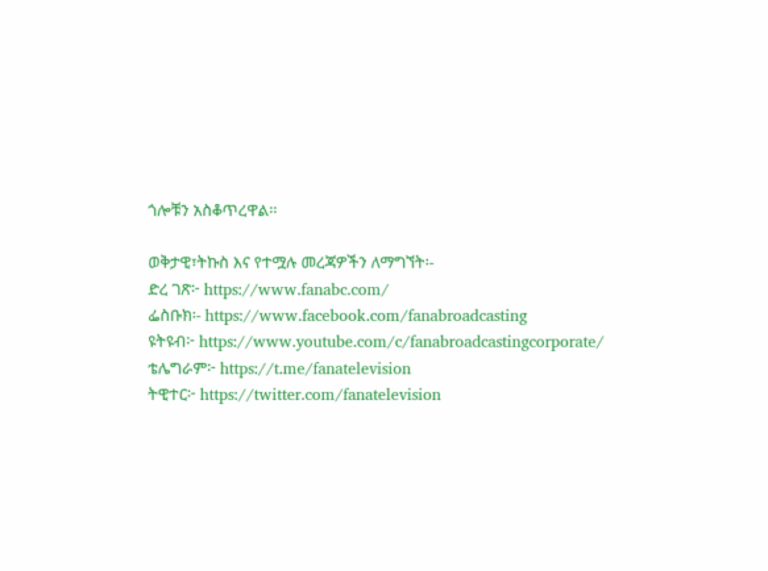ጎሎቹን አስቆጥረዋል፡፡

ወቅታዊ፣ትኩስ እና የተሟሉ መረጃዎችን ለማግኘት፡-
ድረ ገጽ፦ https://www.fanabc.com/
ፌስቡክ፡- https://www.facebook.com/fanabroadcasting
ዩትዩብ፦ https://www.youtube.com/c/fanabroadcastingcorporate/
ቴሌግራም፦ https://t.me/fanatelevision
ትዊተር፦ https://twitter.com/fanatelevision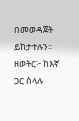በመወዳጀት ይከታተሉን፡፡
ዘወትር፦ ከእኛ ጋር ስላሉ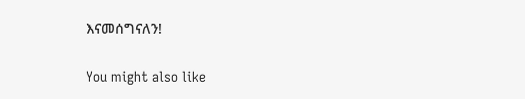እናመሰግናለን!

You might also like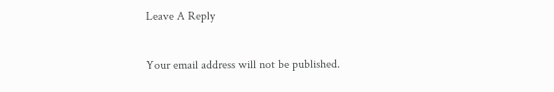Leave A Reply

Your email address will not be published.